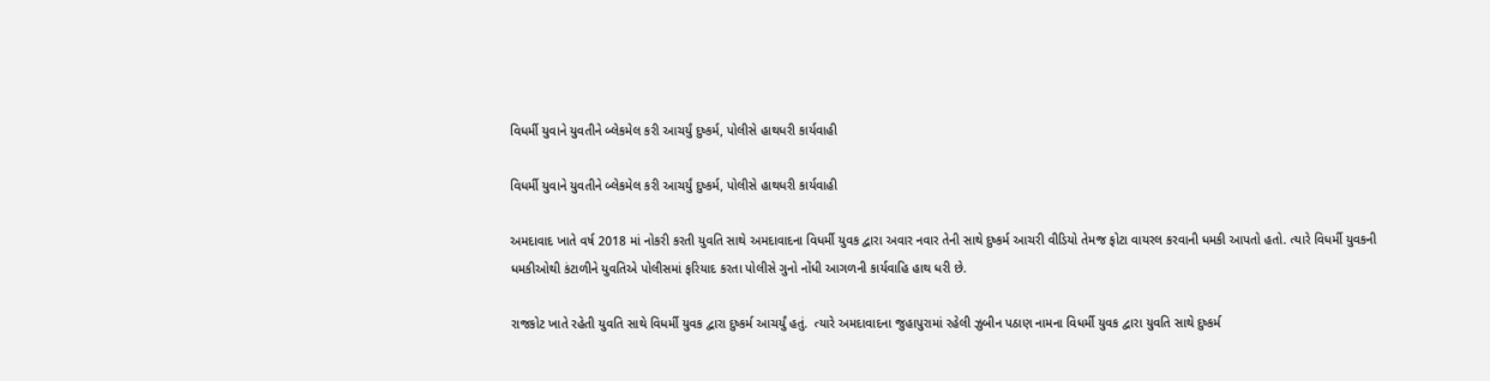વિધર્મી યુવાને યુવતીને બ્લેકમેલ કરી આચર્યું દુષ્કર્મ, પોલીસે હાથધરી કાર્યવાહી

વિધર્મી યુવાને યુવતીને બ્લેકમેલ કરી આચર્યું દુષ્કર્મ, પોલીસે હાથધરી કાર્યવાહી

અમદાવાદ ખાતે વર્ષ 2018 માં નોકરી કરતી યુવતિ સાથે અમદાવાદના વિધર્મી યુવક દ્વારા અવાર નવાર તેની સાથે દુષ્કર્મ આચરી વીડિયો તેમજ ફોટા વાયરલ કરવાની ધમકી આપતો હતો. ત્યારે વિધર્મી યુવકની ધમકીઓથી કંટાળીને યુવતિએ પોલીસમાં ફરિયાદ કરતા પોલીસે ગુનો નોંધી આગળની કાર્યવાહિ હાથ ધરી છે.

રાજકોટ ખાતે રહેતી યુવતિ સાથે વિધર્મી યુવક દ્વારા દુષ્કર્મ આચર્યું હતું.  ત્યારે અમદાવાદના જુહાપુરામાં રહેલી ઝુબીન પઠાણ નામના વિધર્મી યુવક દ્વારા યુવતિ સાથે દુષ્કર્મ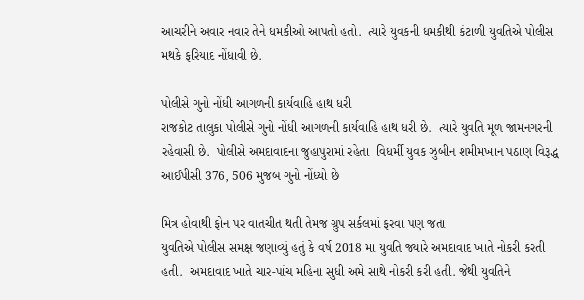આચરીને અવાર નવાર તેને ધમકીઓ આપતો હતો.  ત્યારે યુવકની ધમકીથી કંટાળી યુવતિએ પોલીસ મથકે ફરિયાદ નોંધાવી છે.

પોલીસે ગુનો નોંધી આગળની કાર્યવાહિ હાથ ધરી
રાજકોટ તાલુકા પોલીસે ગુનો નોંધી આગળની કાર્યવાહિ હાથ ધરી છે.  ત્યારે યુવતિ મૂળ જામનગરની રહેવાસી છે.  પોલીસે અમદાવાદના જુહાપુરામાં રહેતા  વિધર્મી યુવક ઝુબીન શમીમખાન પઠાણ વિરૂદ્ધ આઈપીસી 376, 506 મુજબ ગુનો નોંધ્યો છે

મિત્ર હોવાથી ફોન પર વાતચીત થતી તેમજ ગ્રુપ સર્કલમાં ફરવા પણ જતા
યુવતિએ પોલીસ સમક્ષ જણાવ્યું હતું કે વર્ષ 2018 મા યુવતિ જ્યારે અમદાવાદ ખાતે નોકરી કરતી હતી.  અમદાવાદ ખાતે ચાર-પાંચ મહિના સુધી અમે સાથે નોકરી કરી હતી. જેથી યુવતિને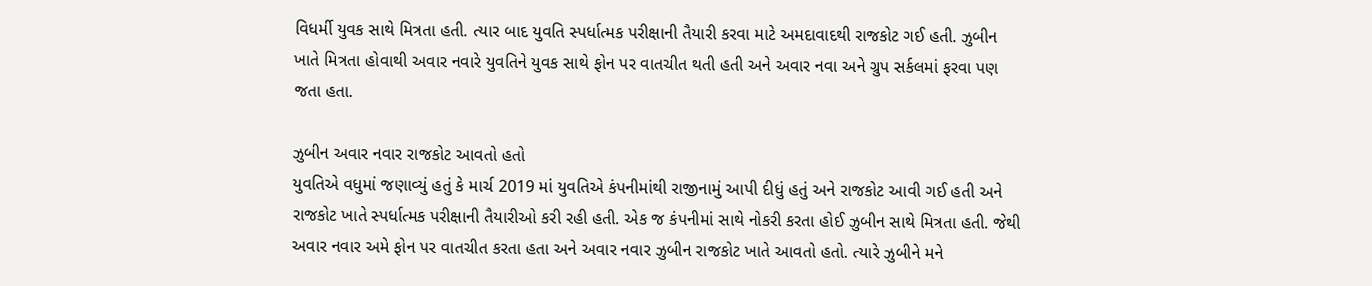વિધર્મી યુવક સાથે મિત્રતા હતી. ત્યાર બાદ યુવતિ સ્પર્ધાત્મક પરીક્ષાની તૈયારી કરવા માટે અમદાવાદથી રાજકોટ ગઈ હતી. ઝુબીન ખાતે મિત્રતા હોવાથી અવાર નવારે યુવતિને યુવક સાથે ફોન પર વાતચીત થતી હતી અને અવાર નવા અને ગ્રુપ સર્કલમાં ફરવા પણ જતા હતા.

ઝુબીન અવાર નવાર રાજકોટ આવતો હતો
યુવતિએ વધુમાં જણાવ્યું હતું કે માર્ચ 2019 માં યુવતિએ કંપનીમાંથી રાજીનામું આપી દીધું હતું અને રાજકોટ આવી ગઈ હતી અને રાજકોટ ખાતે સ્પર્ધાત્મક પરીક્ષાની તૈયારીઓ કરી રહી હતી. એક જ કંપનીમાં સાથે નોકરી કરતા હોઈ ઝુબીન સાથે મિત્રતા હતી. જેથી અવાર નવાર અમે ફોન પર વાતચીત કરતા હતા અને અવાર નવાર ઝુબીન રાજકોટ ખાતે આવતો હતો. ત્યારે ઝુબીને મને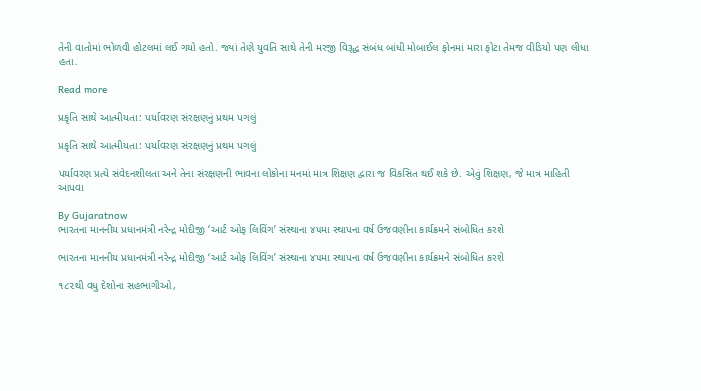તેની વાતોમાં ભોળવી હોટલમાં લઈ ગયો હતો. જ્યાં તેણે યુવતિ સાથે તેની મરજી વિરૂદ્ધ સંબંધ બાંધી મોબાઈલ ફોનમાં મારા ફોટા તેમજ વીડિયો પણ લીધા હતા.

Read more

પ્રકૃતિ સાથે આત્મીયતા: પર્યાવરણ સંરક્ષણનું પ્રથમ પગલું

પ્રકૃતિ સાથે આત્મીયતા: પર્યાવરણ સંરક્ષણનું પ્રથમ પગલું

પર્યાવરણ પ્રત્યે સંવેદનશીલતા અને તેના સંરક્ષણની ભાવના લોકોના મનમાં માત્ર શિક્ષણ દ્વારા જ વિકસિત થઈ શકે છે. એવું શિક્ષણ, જે માત્ર માહિતી આપવા

By Gujaratnow
ભારતના માનનીય પ્રધાનમંત્રી નરેન્દ્ર મોદીજી ‘આર્ટ ઓફ લિવિંગ’ સંસ્થાના ૪૫મા સ્થાપના વર્ષ ઉજવણીના કાર્યક્રમને સંબોધિત કરશે

ભારતના માનનીય પ્રધાનમંત્રી નરેન્દ્ર મોદીજી ‘આર્ટ ઓફ લિવિંગ’ સંસ્થાના ૪૫મા સ્થાપના વર્ષ ઉજવણીના કાર્યક્રમને સંબોધિત કરશે

૧૮૨થી વધુ દેશોના સહભાગીઓ,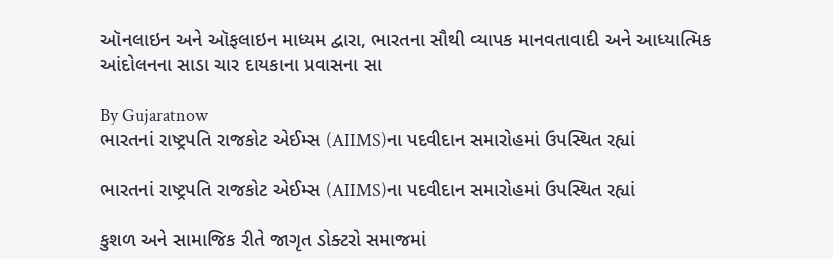ઑનલાઇન અને ઑફલાઇન માધ્યમ દ્વારા, ભારતના સૌથી વ્યાપક માનવતાવાદી અને આધ્યાત્મિક આંદોલનના સાડા ચાર દાયકાના પ્રવાસના સા

By Gujaratnow
ભારતનાં રાષ્ટ્રપતિ રાજકોટ એઈમ્સ (AIIMS)ના પદવીદાન સમારોહમાં ઉપસ્થિત રહ્યાં

ભારતનાં રાષ્ટ્રપતિ રાજકોટ એઈમ્સ (AIIMS)ના પદવીદાન સમારોહમાં ઉપસ્થિત રહ્યાં

કુશળ અને સામાજિક રીતે જાગૃત ડોક્ટરો સમાજમાં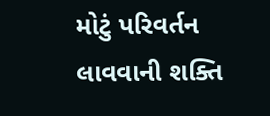મોટું પરિવર્તન લાવવાની શક્તિ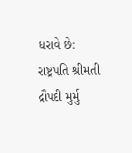ધરાવે છે: રાષ્ટ્રપતિ શ્રીમતી દ્રૌપદી મુર્મુ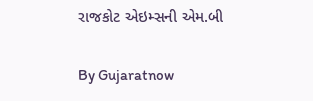રાજકોટ એઇમ્સની એમ.બી

By Gujaratnow